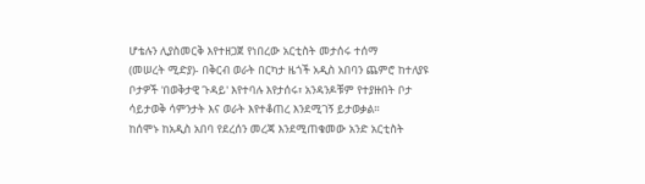ሆቴሉን ሊያስመርቅ እየተዘጋጀ የነበረው አርቲስት መታሰሩ ተሰማ
(መሠረት ሚድያ)- በቅርብ ወራት በርካታ ዜጎች አዲስ አበባን ጨምሮ ከተለያዩ ቦታዎች 'በወቅታዊ ጉዳይ' እየተባሉ እየታሰሩ፣ አንዳንዶቹም የተያዙበት ቦታ ሳይታወቅ ሳምንታት እና ወራት እየተቆጠረ እንደሚገኝ ይታወቃል።
ከሰሞኑ ከአዲስ አበባ የደረሰን መረጃ እንደሚጠቁመው አንድ አርቲስት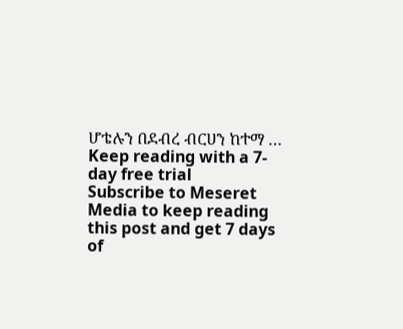ሆቴሉን በደብረ ብርሀን ከተማ …
Keep reading with a 7-day free trial
Subscribe to Meseret Media to keep reading this post and get 7 days of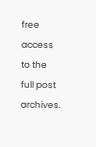free access to the full post archives.